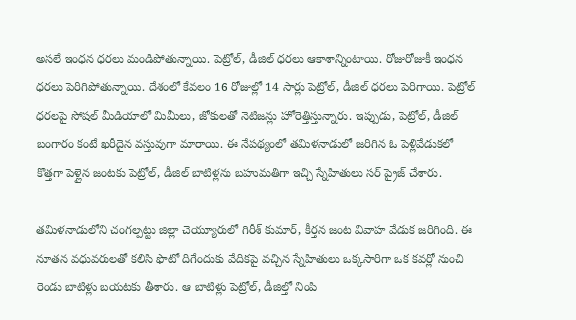అసలే ఇంధన ధరలు మండిపోతున్నాయి. పెట్రోల్, డీజిల్ ధరలు ఆకాశాన్నింటాయి. రోజురోజుకీ ఇంధన ధరలు పెరిగిపోతున్నాయి. దేశంలో కేవలం 16 రోజుల్లో 14 సార్లు పెట్రోల్, డీజిల్ ధరలు పెరిగాయి. పెట్రోల్ ధరలపై సోషల్ మీడియాలో మిమీలు, జోకులతో నెటిజన్లు హోరెత్తిస్తున్నారు. ఇప్పుడు, పెట్రోల్, డీజిల్ బంగారం కంటే ఖరీదైన వస్తువుగా మారాయి. ఈ నేపథ్యంలో తమిళనాడులో జరిగిన ఓ పెళ్లివేడుకలో కొత్తగా పెళ్లైన జంటకు పెట్రోల్, డీజిల్ బాటిళ్లను బహుమతిగా ఇచ్చి స్నేహితులు సర్ ప్రైజ్ చేశారు.

తమిళనాడులోని చంగల్పట్టు జిల్లా చెయ్యూరులో గిరీశ్ కుమార్, కీర్తన జంట వివాహ వేడుక జరిగింది. ఈ నూతన వధువరులతో కలిసి ఫొటో దిగేందుకు వేదికపై వచ్చిన స్నేహితులు ఒక్కసారిగా ఒక కవర్లో నుంచి రెండు బాటిళ్లు బయటకు తీశారు. ఆ బాటిళ్లు పెట్రోల్, డీజిల్తో నింపి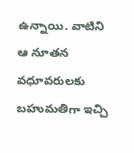ఉన్నాయి. వాటిని ఆ నూతన వధూవరులకు బహుమతిగా ఇచ్చి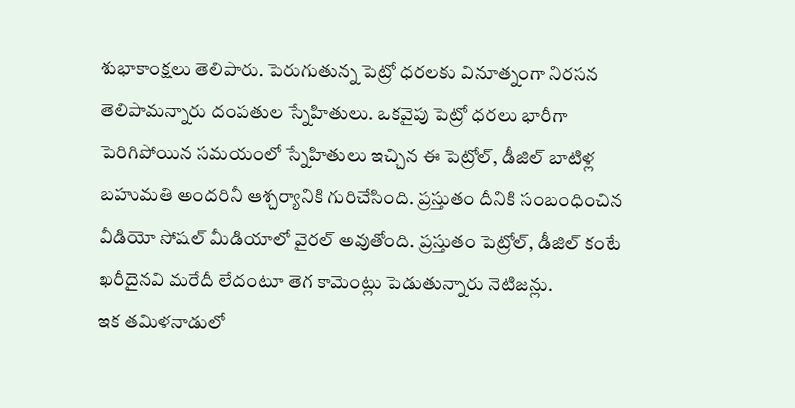శుభాకాంక్షలు తెలిపారు. పెరుగుతున్న పెట్రో ధరలకు వినూత్నంగా నిరసన తెలిపామన్నారు దంపతుల స్నేహితులు. ఒకవైపు పెట్రో ధరలు భారీగా పెరిగిపోయిన సమయంలో స్నేహితులు ఇచ్చిన ఈ పెట్రోల్, డీజిల్ బాటిళ్ల బహుమతి అందరినీ ఆశ్చర్యానికి గురిచేసింది. ప్రస్తుతం దీనికి సంబంధించిన వీడియో సోషల్ మీడియాలో వైరల్ అవుతోంది. ప్రస్తుతం పెట్రోల్, డీజిల్ కంటే ఖరీదైనవి మరేదీ లేదంటూ తెగ కామెంట్లు పెడుతున్నారు నెటిజన్లు.
ఇక తమిళనాడులో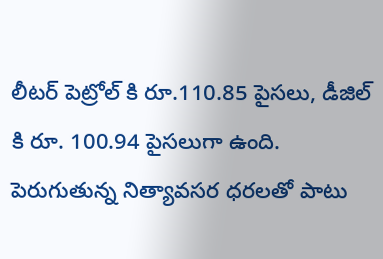లీటర్ పెట్రోల్ కి రూ.110.85 పైసలు, డీజిల్ కి రూ. 100.94 పైసలుగా ఉంది. పెరుగుతున్న నిత్యావసర ధరలతో పాటు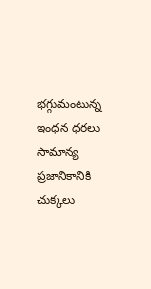భగ్గుమంటున్న ఇంధన ధరలు సామాన్య ప్రజానికానికి చుక్కలు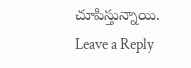చూపిస్తున్నాయి.
Leave a Reply